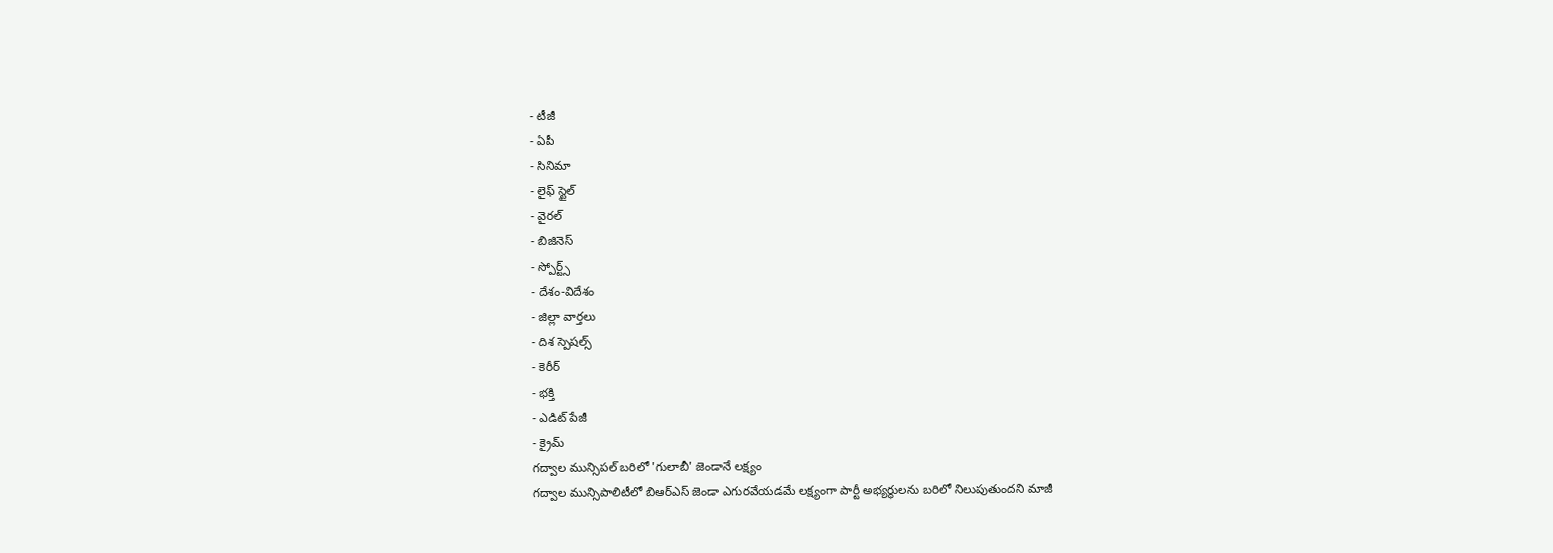- టీజీ
- ఏపీ
- సినిమా
- లైఫ్ స్టైల్
- వైరల్
- బిజినెస్
- స్పోర్ట్స్
- దేశం-విదేశం
- జిల్లా వార్తలు
- దిశ స్పెషల్స్
- కెరీర్
- భక్తి
- ఎడిట్ పేజీ
- క్రైమ్
గద్వాల మున్సిపల్ బరిలో 'గులాబీ' జెండానే లక్ష్యం
గద్వాల మున్సిపాలిటీలో బిఆర్ఎస్ జెండా ఎగురవేయడమే లక్ష్యంగా పార్టీ అభ్యర్థులను బరిలో నిలుపుతుందని మాజీ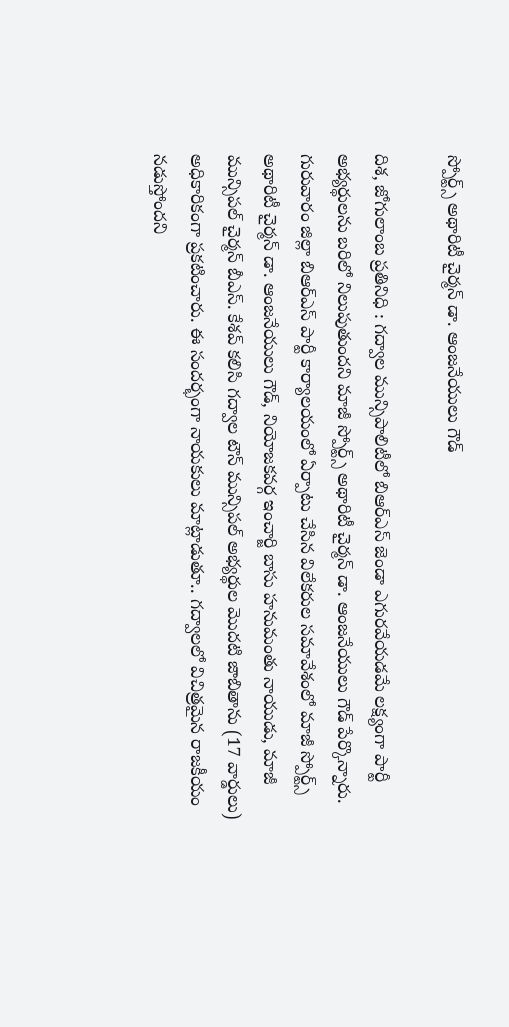స్పోర్ట్స్ అథారిటీ చైర్మన్ డా. ఆంజనేయులు గౌడ్

దిశ, జోగులాంబ ప్రతినిధి : గద్వాల మున్సిపాలిటీలో బిఆర్ఎస్ జెండా ఎగురవేయడమే లక్ష్యంగా పార్టీ అభ్యర్థులను బరిలో నిలుపుతుందని మాజీ స్పోర్ట్స్ అథారిటీ చైర్మన్ డా. ఆంజనేయులు గౌడ్ పేర్కొన్నారు. గురువారం జిల్లా బిఆర్ఎస్ పార్టీ కార్యాలయంలో ఏర్పాటు చేసిన విలేకరుల సమావేశంలో మాజీ స్పోర్ట్స్ అథారిటీ చైర్మన్ డా. ఆంజనేయులు గౌడ్, నియోజకవర్గ ఇంచార్జి బాసు హనుమంతు నాయుడు, మాజీ మున్సిపల్ చైర్మన్ బీఎస్. కేశవ్ కలిసి గద్వాల టౌన్ మున్సిపల్ అభ్యర్థుల మొదటి జాబితాను (17 వార్డులు) అధికారికంగా ప్రకటించారు. ఈ సందర్భంగా నాయకులు మాట్లాడుతూ.. గద్వాలలో విచిత్రమైన రాజకీయం నడుస్తోందని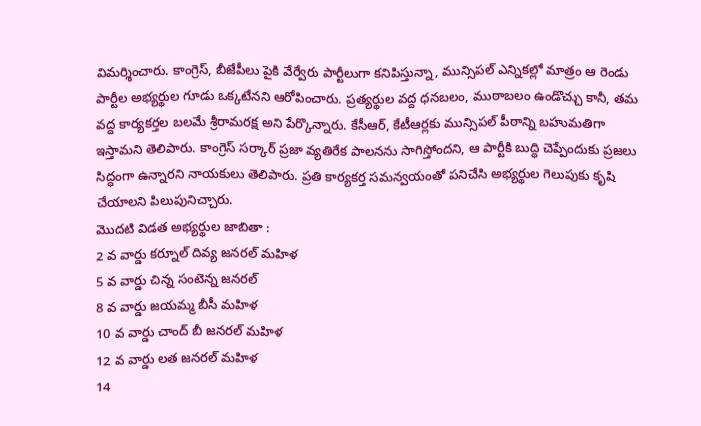విమర్శించారు. కాంగ్రెస్, బీజేపీలు పైకి వేర్వేరు పార్టీలుగా కనిపిస్తున్నా, మున్సిపల్ ఎన్నికల్లో మాత్రం ఆ రెండు పార్టీల అభ్యర్థుల గూడు ఒక్కటేనని ఆరోపించారు. ప్రత్యర్థుల వద్ద ధనబలం, ముఠాబలం ఉండొచ్చు కానీ, తమ వద్ద కార్యకర్తల బలమే శ్రీరామరక్ష అని పేర్కొన్నారు. కేసీఆర్, కేటీఆర్లకు మున్సిపల్ పీఠాన్ని బహుమతిగా ఇస్తామని తెలిపారు. కాంగ్రెస్ సర్కార్ ప్రజా వ్యతిరేక పాలనను సాగిస్తోందని, ఆ పార్టీకి బుద్ధి చెప్పేందుకు ప్రజలు సిద్ధంగా ఉన్నారని నాయకులు తెలిపారు. ప్రతి కార్యకర్త సమన్వయంతో పనిచేసి అభ్యర్థుల గెలుపుకు కృషి చేయాలని పిలుపునిచ్చారు.
మొదటి విడత అభ్యర్థుల జాబితా :
2 వ వార్డు కర్నూల్ దివ్య జనరల్ మహిళ
5 వ వార్డు చిన్న సంటెన్న జనరల్
8 వ వార్డు జయమ్మ బీసీ మహిళ
10 వ వార్డు చాంద్ బీ జనరల్ మహిళ
12 వ వార్డు లత జనరల్ మహిళ
14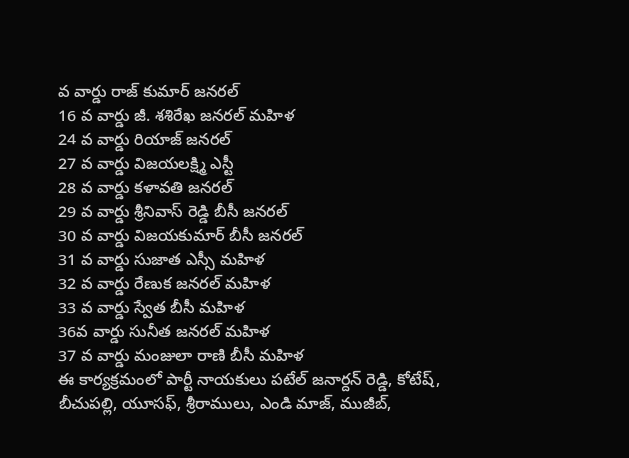వ వార్డు రాజ్ కుమార్ జనరల్
16 వ వార్డు జీ. శశిరేఖ జనరల్ మహిళ
24 వ వార్డు రియాజ్ జనరల్
27 వ వార్డు విజయలక్ష్మి ఎస్టీ
28 వ వార్డు కళావతి జనరల్
29 వ వార్డు శ్రీనివాస్ రెడ్డి బీసీ జనరల్
30 వ వార్డు విజయకుమార్ బీసీ జనరల్
31 వ వార్డు సుజాత ఎస్సీ మహిళ
32 వ వార్డు రేణుక జనరల్ మహిళ
33 వ వార్డు స్వేత బీసీ మహిళ
36వ వార్డు సునీత జనరల్ మహిళ
37 వ వార్డు మంజులా రాణి బీసీ మహిళ
ఈ కార్యక్రమంలో పార్టీ నాయకులు పటేల్ జనార్దన్ రెడ్డి, కోటేష్, బీచుపల్లి, యూసఫ్, శ్రీరాములు, ఎండి మాజ్, ముజీబ్,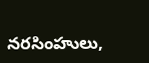నరసింహులు,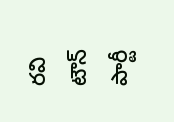రవి టౌన్ పార్టీ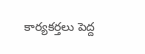కార్యకర్తలు పెద్ద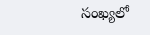సంఖ్యలో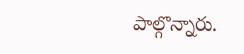పాల్గొన్నారు.